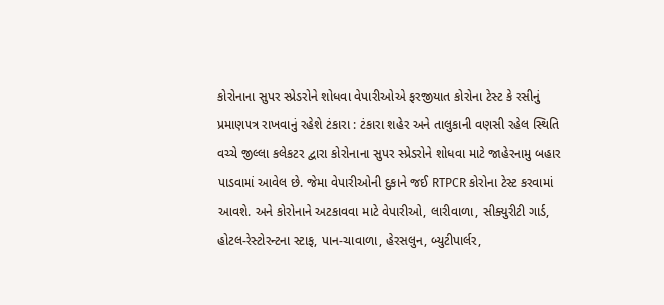કોરોનાના સુપર સ્પ્રેડરોને શોધવા વેપારીઓએ ફરજીયાત કોરોના ટેસ્ટ કે રસીનું પ્રમાણપત્ર રાખવાનું રહેશે ટંકારા : ટંકારા શહેર અને તાલુકાની વણસી રહેલ સ્થિતિ વચ્ચે જીલ્લા કલેકટર દ્વારા કોરોનાના સુપર સ્પ્રેડરોને શોધવા માટે જાહેરનામુ બહાર પાડવામાં આવેલ છે. જેમા વેપારીઓની દુકાને જઈ RTPCR કોરોના ટેસ્ટ કરવામાં આવશે. અને કોરોનાને અટકાવવા માટે વેપારીઓ, લારીવાળા, સીક્યુરીટી ગાર્ડ, હોટલ-રેસ્ટોરન્ટના સ્ટાફ, પાન-ચાવાળા, હેરસલુન, બ્યુટીપાર્લર,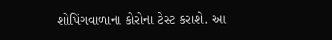શોપિંગવાળાના કોરોના ટેસ્ટ કરાશે. આ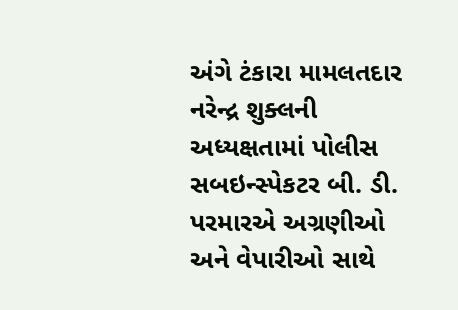અંગે ટંકારા મામલતદાર નરેન્દ્ર શુક્લની અધ્યક્ષતામાં પોલીસ સબઇન્સ્પેકટર બી. ડી. પરમારએ અગ્રણીઓ અને વેપારીઓ સાથે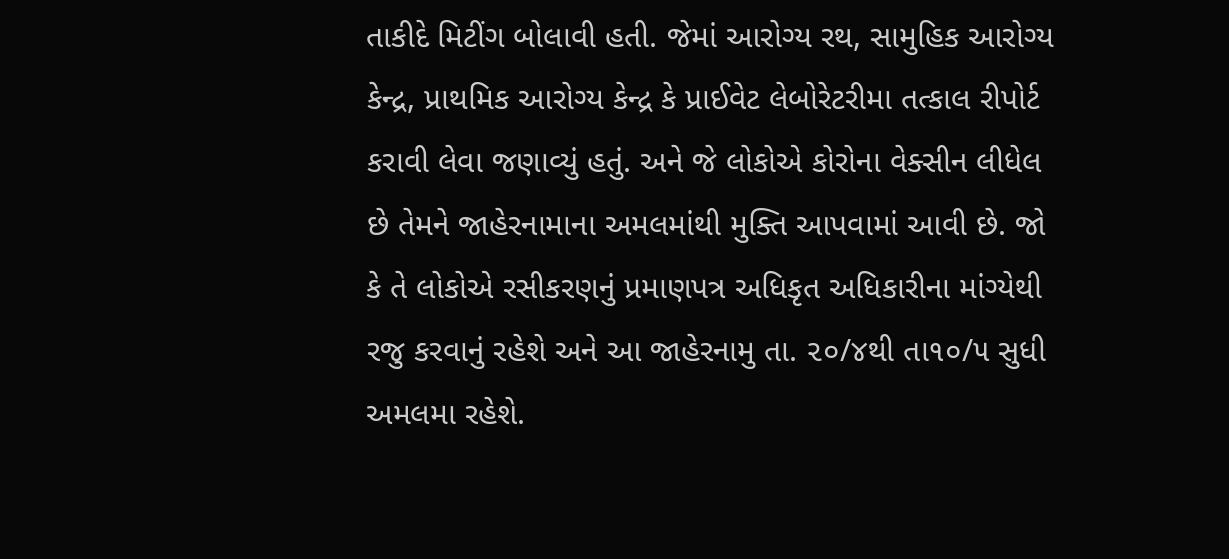તાકીદે મિટીંગ બોલાવી હતી. જેમાં આરોગ્ય રથ, સામુહિક આરોગ્ય કેન્દ્ર, પ્રાથમિક આરોગ્ય કેન્દ્ર કે પ્રાઈવેટ લેબોરેટરીમા તત્કાલ રીપોર્ટ કરાવી લેવા જણાવ્યું હતું. અને જે લોકોએ કોરોના વેક્સીન લીધેલ છે તેમને જાહેરનામાના અમલમાંથી મુક્તિ આપવામાં આવી છે. જો કે તે લોકોએ રસીકરણનું પ્રમાણપત્ર અધિકૃત અધિકારીના માંગ્યેથી રજુ કરવાનું રહેશે અને આ જાહેરનામુ તા. ૨૦/૪થી તા૧૦/૫ સુધી અમલમા રહેશે.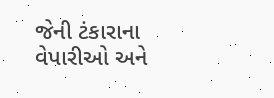જેની ટંકારાના વેપારીઓ અને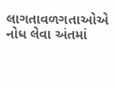લાગતાવળગતાઓએ નોધ લેવા અંતમાં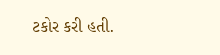ટકોર કરી હતી.